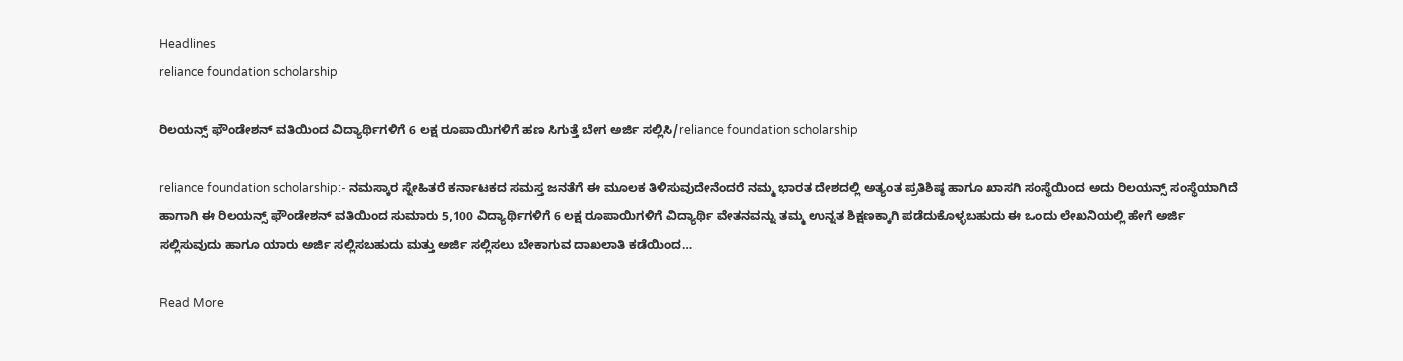Headlines
reliance foundation scholarship

ರಿಲಯನ್ಸ್ ಫೌಂಡೇಶನ್ ವತಿಯಿಂದ ವಿದ್ಯಾರ್ಥಿಗಳಿಗೆ 6 ಲಕ್ಷ ರೂಪಾಯಿಗಳಿಗೆ ಹಣ ಸಿಗುತ್ತೆ ಬೇಗ ಅರ್ಜಿ ಸಲ್ಲಿಸಿ/reliance foundation scholarship

reliance foundation scholarship:- ನಮಸ್ಕಾರ ಸ್ನೇಹಿತರೆ ಕರ್ನಾಟಕದ ಸಮಸ್ತ ಜನತೆಗೆ ಈ ಮೂಲಕ ತಿಳಿಸುವುದೇನೆಂದರೆ ನಮ್ಮ ಭಾರತ ದೇಶದಲ್ಲಿ ಅತ್ಯಂತ ಪ್ರತಿಶಿಷ್ಠ ಹಾಗೂ ಖಾಸಗಿ ಸಂಸ್ಥೆಯಿಂದ ಅದು ರಿಲಯನ್ಸ್ ಸಂಸ್ಥೆಯಾಗಿದೆ ಹಾಗಾಗಿ ಈ ರಿಲಯನ್ಸ್ ಫೌಂಡೇಶನ್ ವತಿಯಿಂದ ಸುಮಾರು 5,100 ವಿದ್ಯಾರ್ಥಿಗಳಿಗೆ 6 ಲಕ್ಷ ರೂಪಾಯಿಗಳಿಗೆ ವಿದ್ಯಾರ್ಥಿ ವೇತನವನ್ನು ತಮ್ಮ ಉನ್ನತ ಶಿಕ್ಷಣಕ್ಕಾಗಿ ಪಡೆದುಕೊಳ್ಳಬಹುದು ಈ ಒಂದು ಲೇಖನಿಯಲ್ಲಿ ಹೇಗೆ ಅರ್ಜಿ ಸಲ್ಲಿಸುವುದು ಹಾಗೂ ಯಾರು ಅರ್ಜಿ ಸಲ್ಲಿಸಬಹುದು ಮತ್ತು ಅರ್ಜಿ ಸಲ್ಲಿಸಲು ಬೇಕಾಗುವ ದಾಖಲಾತಿ ಕಡೆಯಿಂದ…

Read More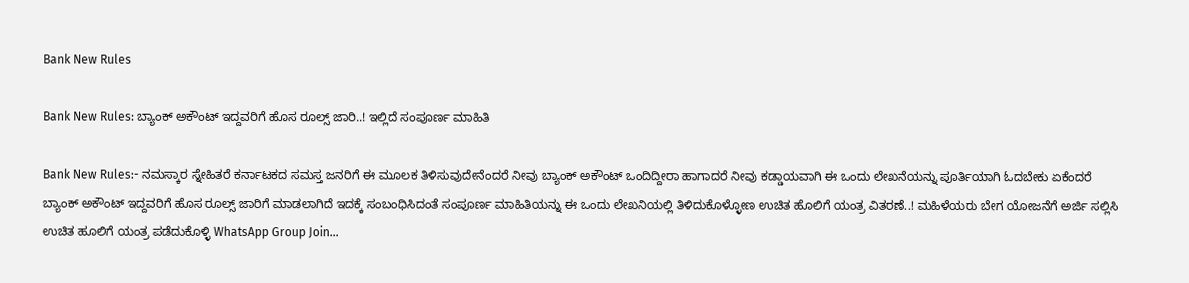Bank New Rules

Bank New Rules: ಬ್ಯಾಂಕ್ ಅಕೌಂಟ್ ಇದ್ದವರಿಗೆ ಹೊಸ ರೂಲ್ಸ್ ಜಾರಿ..! ಇಲ್ಲಿದೆ ಸಂಪೂರ್ಣ ಮಾಹಿತಿ

Bank New Rules:- ನಮಸ್ಕಾರ ಸ್ನೇಹಿತರೆ ಕರ್ನಾಟಕದ ಸಮಸ್ತ ಜನರಿಗೆ ಈ ಮೂಲಕ ತಿಳಿಸುವುದೇನೆಂದರೆ ನೀವು ಬ್ಯಾಂಕ್ ಅಕೌಂಟ್ ಒಂದಿದ್ದೀರಾ ಹಾಗಾದರೆ ನೀವು ಕಡ್ಡಾಯವಾಗಿ ಈ ಒಂದು ಲೇಖನೆಯನ್ನು ಪೂರ್ತಿಯಾಗಿ ಓದಬೇಕು ಏಕೆಂದರೆ ಬ್ಯಾಂಕ್ ಅಕೌಂಟ್ ಇದ್ದವರಿಗೆ ಹೊಸ ರೂಲ್ಸ್ ಜಾರಿಗೆ ಮಾಡಲಾಗಿದೆ ಇದಕ್ಕೆ ಸಂಬಂಧಿಸಿದಂತೆ ಸಂಪೂರ್ಣ ಮಾಹಿತಿಯನ್ನು ಈ ಒಂದು ಲೇಖನಿಯಲ್ಲಿ ತಿಳಿದುಕೊಳ್ಳೋಣ ಉಚಿತ ಹೊಲಿಗೆ ಯಂತ್ರ ವಿತರಣೆ..! ಮಹಿಳೆಯರು ಬೇಗ ಯೋಜನೆಗೆ ಅರ್ಜಿ ಸಲ್ಲಿಸಿ ಉಚಿತ ಹೂಲಿಗೆ ಯಂತ್ರ ಪಡೆದುಕೊಳ್ಳಿ WhatsApp Group Join…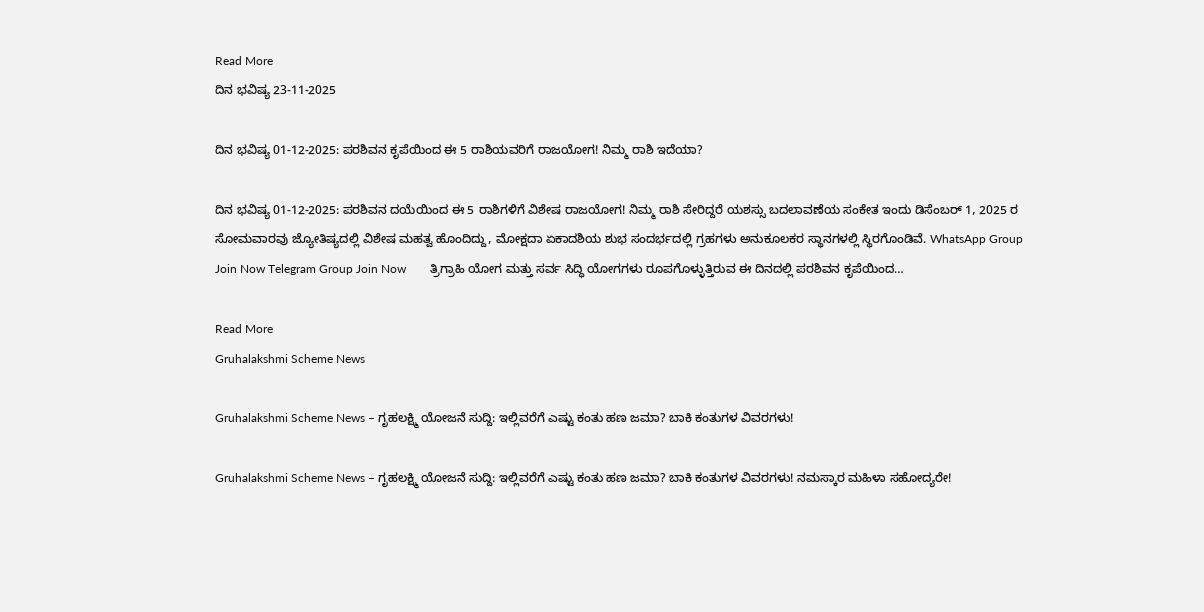Read More
ದಿನ ಭವಿಷ್ಯ 23-11-2025

ದಿನ ಭವಿಷ್ಯ 01-12-2025: ಪರಶಿವನ ಕೃಪೆಯಿಂದ ಈ 5 ರಾಶಿಯವರಿಗೆ ರಾಜಯೋಗ! ನಿಮ್ಮ ರಾಶಿ ಇದೆಯಾ?

ದಿನ ಭವಿಷ್ಯ 01-12-2025: ಪರಶಿವನ ದಯೆಯಿಂದ ಈ 5 ರಾಶಿಗಳಿಗೆ ವಿಶೇಷ ರಾಜಯೋಗ! ನಿಮ್ಮ ರಾಶಿ ಸೇರಿದ್ದರೆ ಯಶಸ್ಸು ಬದಲಾವಣೆಯ ಸಂಕೇತ ಇಂದು ಡಿಸೆಂಬರ್ 1, 2025 ರ ಸೋಮವಾರವು ಜ್ಯೋತಿಷ್ಯದಲ್ಲಿ ವಿಶೇಷ ಮಹತ್ವ ಹೊಂದಿದ್ದು, ಮೋಕ್ಷದಾ ಏಕಾದಶಿಯ ಶುಭ ಸಂದರ್ಭದಲ್ಲಿ ಗ್ರಹಗಳು ಅನುಕೂಲಕರ ಸ್ಥಾನಗಳಲ್ಲಿ ಸ್ಥಿರಗೊಂಡಿವೆ. WhatsApp Group Join Now Telegram Group Join Now        ತ್ರಿಗ್ರಾಹಿ ಯೋಗ ಮತ್ತು ಸರ್ವ ಸಿದ್ಧಿ ಯೋಗಗಳು ರೂಪಗೊಳ್ಳುತ್ತಿರುವ ಈ ದಿನದಲ್ಲಿ ಪರಶಿವನ ಕೃಪೆಯಿಂದ…

Read More
Gruhalakshmi Scheme News

Gruhalakshmi Scheme News – ಗೃಹಲಕ್ಷ್ಮಿ ಯೋಜನೆ ಸುದ್ದಿ: ಇಲ್ಲಿವರೆಗೆ ಎಷ್ಟು ಕಂತು ಹಣ ಜಮಾ? ಬಾಕಿ ಕಂತುಗಳ ವಿವರಗಳು!

Gruhalakshmi Scheme News – ಗೃಹಲಕ್ಷ್ಮಿ ಯೋಜನೆ ಸುದ್ದಿ: ಇಲ್ಲಿವರೆಗೆ ಎಷ್ಟು ಕಂತು ಹಣ ಜಮಾ? ಬಾಕಿ ಕಂತುಗಳ ವಿವರಗಳು! ನಮಸ್ಕಾರ ಮಹಿಳಾ ಸಹೋದ್ಯರೇ!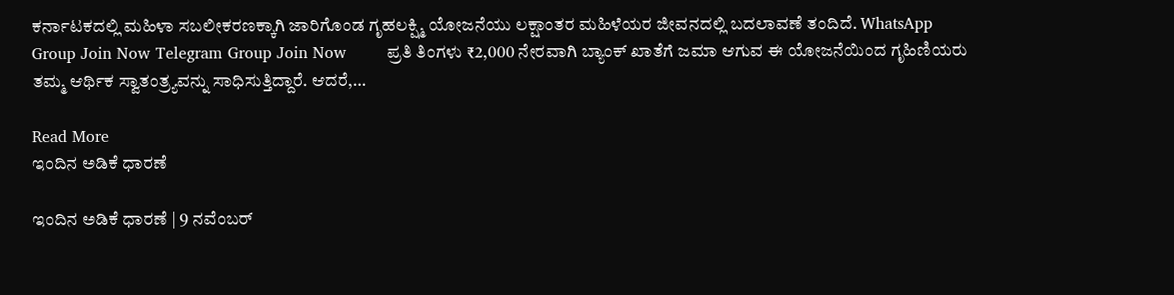ಕರ್ನಾಟಕದಲ್ಲಿ ಮಹಿಳಾ ಸಬಲೀಕರಣಕ್ಕಾಗಿ ಜಾರಿಗೊಂಡ ಗೃಹಲಕ್ಷ್ಮಿ ಯೋಜನೆಯು ಲಕ್ಷಾಂತರ ಮಹಿಳೆಯರ ಜೀವನದಲ್ಲಿ ಬದಲಾವಣೆ ತಂದಿದೆ. WhatsApp Group Join Now Telegram Group Join Now        ಪ್ರತಿ ತಿಂಗಳು ₹2,000 ನೇರವಾಗಿ ಬ್ಯಾಂಕ್ ಖಾತೆಗೆ ಜಮಾ ಆಗುವ ಈ ಯೋಜನೆಯಿಂದ ಗೃಹಿಣಿಯರು ತಮ್ಮ ಆರ್ಥಿಕ ಸ್ವಾತಂತ್ರ್ಯವನ್ನು ಸಾಧಿಸುತ್ತಿದ್ದಾರೆ. ಆದರೆ,…

Read More
ಇಂದಿನ ಅಡಿಕೆ ಧಾರಣೆ

ಇಂದಿನ ಅಡಿಕೆ ಧಾರಣೆ | 9 ನವೆಂಬರ್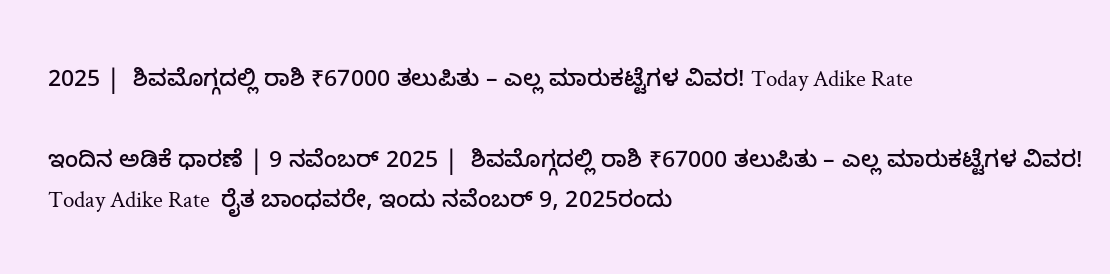2025 |  ಶಿವಮೊಗ್ಗದಲ್ಲಿ ರಾಶಿ ₹67000 ತಲುಪಿತು – ಎಲ್ಲ ಮಾರುಕಟ್ಟೆಗಳ ವಿವರ! Today Adike Rate

ಇಂದಿನ ಅಡಿಕೆ ಧಾರಣೆ | 9 ನವೆಂಬರ್ 2025 |  ಶಿವಮೊಗ್ಗದಲ್ಲಿ ರಾಶಿ ₹67000 ತಲುಪಿತು – ಎಲ್ಲ ಮಾರುಕಟ್ಟೆಗಳ ವಿವರ! Today Adike Rate  ರೈತ ಬಾಂಧವರೇ, ಇಂದು ನವೆಂಬರ್ 9, 2025ರಂದು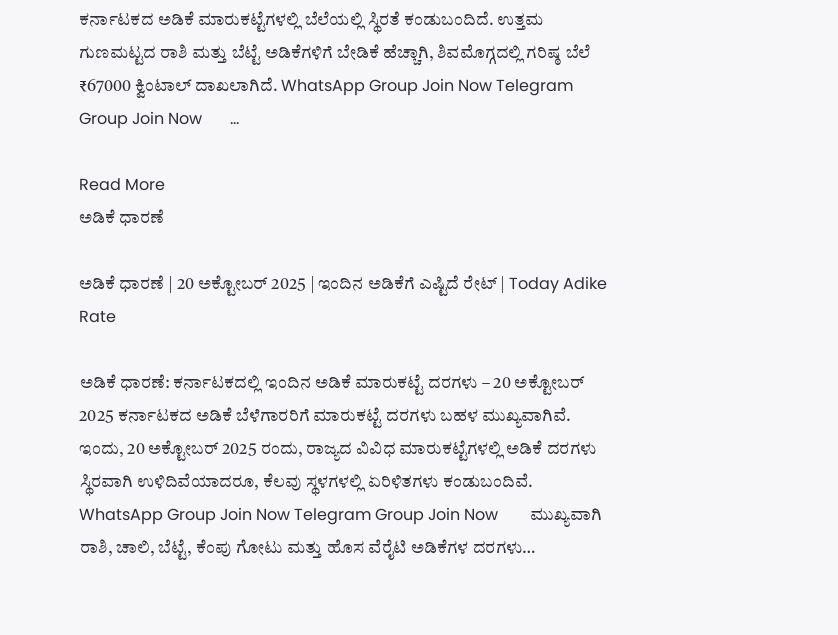ಕರ್ನಾಟಕದ ಅಡಿಕೆ ಮಾರುಕಟ್ಟೆಗಳಲ್ಲಿ ಬೆಲೆಯಲ್ಲಿ ಸ್ಥಿರತೆ ಕಂಡುಬಂದಿದೆ. ಉತ್ತಮ ಗುಣಮಟ್ಟದ ರಾಶಿ ಮತ್ತು ಬೆಟ್ಟೆ ಅಡಿಕೆಗಳಿಗೆ ಬೇಡಿಕೆ ಹೆಚ್ಚಾಗಿ, ಶಿವಮೊಗ್ಗದಲ್ಲಿ ಗರಿಷ್ಠ ಬೆಲೆ ₹67000 ಕ್ವಿಂಟಾಲ್ ದಾಖಲಾಗಿದೆ. WhatsApp Group Join Now Telegram Group Join Now       …

Read More
ಅಡಿಕೆ ಧಾರಣೆ

ಅಡಿಕೆ ಧಾರಣೆ | 20 ಅಕ್ಟೋಬರ್ 2025 | ಇಂದಿನ ಅಡಿಕೆಗೆ ಎಷ್ಟಿದೆ ರೇಟ್‌ | Today Adike Rate

ಅಡಿಕೆ ಧಾರಣೆ: ಕರ್ನಾಟಕದಲ್ಲಿ ಇಂದಿನ ಅಡಿಕೆ ಮಾರುಕಟ್ಟೆ ದರಗಳು – 20 ಅಕ್ಟೋಬರ್ 2025 ಕರ್ನಾಟಕದ ಅಡಿಕೆ ಬೆಳೆಗಾರರಿಗೆ ಮಾರುಕಟ್ಟೆ ದರಗಳು ಬಹಳ ಮುಖ್ಯವಾಗಿವೆ. ಇಂದು, 20 ಅಕ್ಟೋಬರ್ 2025 ರಂದು, ರಾಜ್ಯದ ವಿವಿಧ ಮಾರುಕಟ್ಟೆಗಳಲ್ಲಿ ಅಡಿಕೆ ದರಗಳು ಸ್ಥಿರವಾಗಿ ಉಳಿದಿವೆಯಾದರೂ, ಕೆಲವು ಸ್ಥಳಗಳಲ್ಲಿ ಏರಿಳಿತಗಳು ಕಂಡುಬಂದಿವೆ. WhatsApp Group Join Now Telegram Group Join Now        ಮುಖ್ಯವಾಗಿ ರಾಶಿ, ಚಾಲಿ, ಬೆಟ್ಟೆ, ಕೆಂಪು ಗೋಟು ಮತ್ತು ಹೊಸ ವೆರೈಟಿ ಅಡಿಕೆಗಳ ದರಗಳು…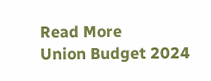Read More
Union Budget 2024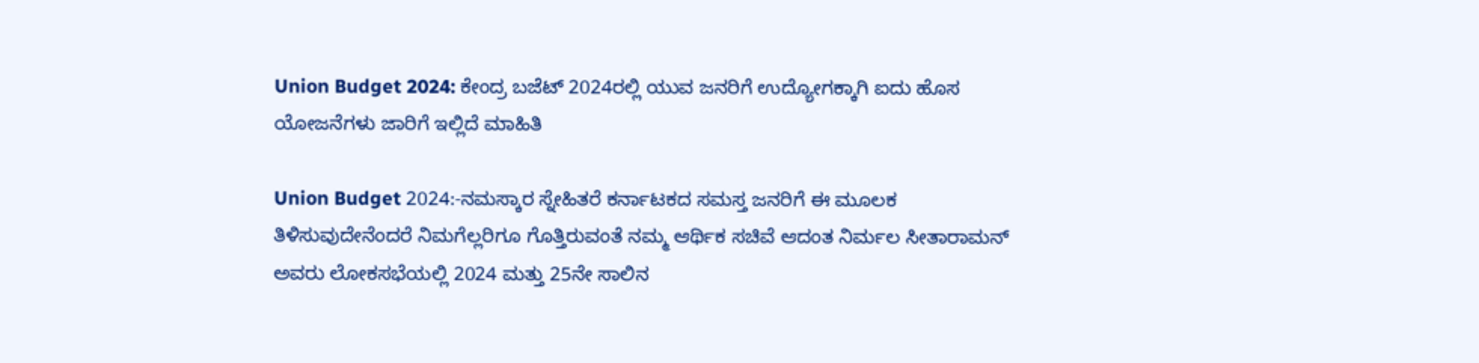Union Budget 2024: ಕೇಂದ್ರ ಬಜೆಟ್ 2024ರಲ್ಲಿ ಯುವ ಜನರಿಗೆ ಉದ್ಯೋಗಕ್ಕಾಗಿ ಐದು ಹೊಸ ಯೋಜನೆಗಳು ಜಾರಿಗೆ ಇಲ್ಲಿದೆ ಮಾಹಿತಿ

Union Budget 2024:-ನಮಸ್ಕಾರ ಸ್ನೇಹಿತರೆ ಕರ್ನಾಟಕದ ಸಮಸ್ತ ಜನರಿಗೆ ಈ ಮೂಲಕ ತಿಳಿಸುವುದೇನೆಂದರೆ ನಿಮಗೆಲ್ಲರಿಗೂ ಗೊತ್ತಿರುವಂತೆ ನಮ್ಮ ಆರ್ಥಿಕ ಸಚಿವೆ ಆದಂತ ನಿರ್ಮಲ ಸೀತಾರಾಮನ್ ಅವರು ಲೋಕಸಭೆಯಲ್ಲಿ 2024 ಮತ್ತು 25ನೇ ಸಾಲಿನ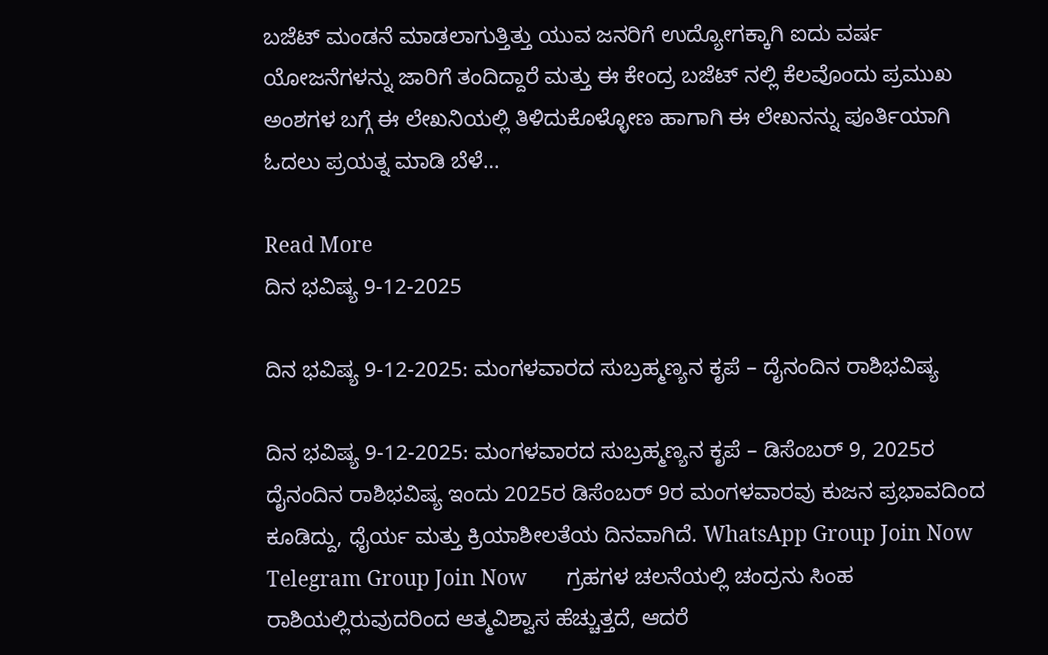ಬಜೆಟ್ ಮಂಡನೆ ಮಾಡಲಾಗುತ್ತಿತ್ತು ಯುವ ಜನರಿಗೆ ಉದ್ಯೋಗಕ್ಕಾಗಿ ಐದು ವರ್ಷ ಯೋಜನೆಗಳನ್ನು ಜಾರಿಗೆ ತಂದಿದ್ದಾರೆ ಮತ್ತು ಈ ಕೇಂದ್ರ ಬಜೆಟ್ ನಲ್ಲಿ ಕೆಲವೊಂದು ಪ್ರಮುಖ ಅಂಶಗಳ ಬಗ್ಗೆ ಈ ಲೇಖನಿಯಲ್ಲಿ ತಿಳಿದುಕೊಳ್ಳೋಣ ಹಾಗಾಗಿ ಈ ಲೇಖನನ್ನು ಪೂರ್ತಿಯಾಗಿ ಓದಲು ಪ್ರಯತ್ನ ಮಾಡಿ ಬೆಳೆ…

Read More
ದಿನ ಭವಿಷ್ಯ 9-12-2025

ದಿನ ಭವಿಷ್ಯ 9-12-2025: ಮಂಗಳವಾರದ ಸುಬ್ರಹ್ಮಣ್ಯನ ಕೃಪೆ – ದೈನಂದಿನ ರಾಶಿಭವಿಷ್ಯ

ದಿನ ಭವಿಷ್ಯ 9-12-2025: ಮಂಗಳವಾರದ ಸುಬ್ರಹ್ಮಣ್ಯನ ಕೃಪೆ – ಡಿಸೆಂಬರ್ 9, 2025ರ ದೈನಂದಿನ ರಾಶಿಭವಿಷ್ಯ ಇಂದು 2025ರ ಡಿಸೆಂಬರ್ 9ರ ಮಂಗಳವಾರವು ಕುಜನ ಪ್ರಭಾವದಿಂದ ಕೂಡಿದ್ದು, ಧೈರ್ಯ ಮತ್ತು ಕ್ರಿಯಾಶೀಲತೆಯ ದಿನವಾಗಿದೆ. WhatsApp Group Join Now Telegram Group Join Now        ಗ್ರಹಗಳ ಚಲನೆಯಲ್ಲಿ ಚಂದ್ರನು ಸಿಂಹ ರಾಶಿಯಲ್ಲಿರುವುದರಿಂದ ಆತ್ಮವಿಶ್ವಾಸ ಹೆಚ್ಚುತ್ತದೆ, ಆದರೆ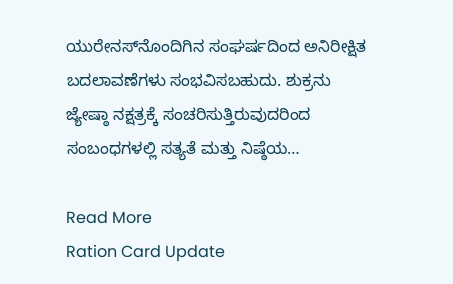ಯುರೇನಸ್‌ನೊಂದಿಗಿನ ಸಂಘರ್ಷದಿಂದ ಅನಿರೀಕ್ಷಿತ ಬದಲಾವಣೆಗಳು ಸಂಭವಿಸಬಹುದು. ಶುಕ್ರನು ಜ್ಯೇಷ್ಠಾ ನಕ್ಷತ್ರಕ್ಕೆ ಸಂಚರಿಸುತ್ತಿರುವುದರಿಂದ ಸಂಬಂಧಗಳಲ್ಲಿ ಸತ್ಯತೆ ಮತ್ತು ನಿಷ್ಠೆಯ…

Read More
Ration Card Update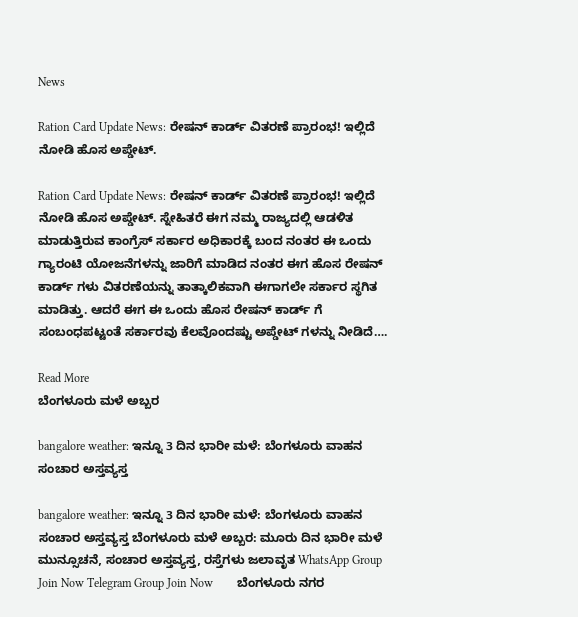News

Ration Card Update News: ರೇಷನ್ ಕಾರ್ಡ್ ವಿತರಣೆ ಪ್ರಾರಂಭ! ಇಲ್ಲಿದೆ ನೋಡಿ ಹೊಸ ಅಪ್ಡೇಟ್.

Ration Card Update News: ರೇಷನ್ ಕಾರ್ಡ್ ವಿತರಣೆ ಪ್ರಾರಂಭ! ಇಲ್ಲಿದೆ ನೋಡಿ ಹೊಸ ಅಪ್ಡೇಟ್. ಸ್ನೇಹಿತರೆ ಈಗ ನಮ್ಮ ರಾಜ್ಯದಲ್ಲಿ ಆಡಳಿತ ಮಾಡುತ್ತಿರುವ ಕಾಂಗ್ರೆಸ್ ಸರ್ಕಾರ ಅಧಿಕಾರಕ್ಕೆ ಬಂದ ನಂತರ ಈ ಒಂದು ಗ್ಯಾರಂಟಿ ಯೋಜನೆಗಳನ್ನು ಜಾರಿಗೆ ಮಾಡಿದ ನಂತರ ಈಗ ಹೊಸ ರೇಷನ್ ಕಾರ್ಡ್ ಗಳು ವಿತರಣೆಯನ್ನು ತಾತ್ಕಾಲಿಕವಾಗಿ ಈಗಾಗಲೇ ಸರ್ಕಾರ ಸ್ಥಗಿತ ಮಾಡಿತ್ತು. ಆದರೆ ಈಗ ಈ ಒಂದು ಹೊಸ ರೇಷನ್ ಕಾರ್ಡ್ ಗೆ ಸಂಬಂಧಪಟ್ಟಂತೆ ಸರ್ಕಾರವು ಕೆಲವೊಂದಷ್ಟು ಅಪ್ಡೇಟ್ ಗಳನ್ನು ನೀಡಿದೆ….

Read More
ಬೆಂಗಳೂರು ಮಳೆ ಅಬ್ಬರ

bangalore weather: ಇನ್ನೂ 3 ದಿನ ಭಾರೀ ಮಳೆ: ಬೆಂಗಳೂರು ವಾಹನ ಸಂಚಾರ ಅಸ್ತವ್ಯಸ್ತ

bangalore weather: ಇನ್ನೂ 3 ದಿನ ಭಾರೀ ಮಳೆ: ಬೆಂಗಳೂರು ವಾಹನ ಸಂಚಾರ ಅಸ್ತವ್ಯಸ್ತ ಬೆಂಗಳೂರು ಮಳೆ ಅಬ್ಬರ: ಮೂರು ದಿನ ಭಾರೀ ಮಳೆ ಮುನ್ಸೂಚನೆ, ಸಂಚಾರ ಅಸ್ತವ್ಯಸ್ತ, ರಸ್ತೆಗಳು ಜಲಾವೃತ WhatsApp Group Join Now Telegram Group Join Now        ಬೆಂಗಳೂರು ನಗರ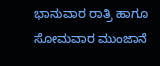ಭಾನುವಾರ ರಾತ್ರಿ ಹಾಗೂ ಸೋಮವಾರ ಮುಂಜಾನೆ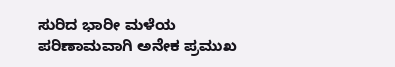ಸುರಿದ ಭಾರೀ ಮಳೆಯ ಪರಿಣಾಮವಾಗಿ ಅನೇಕ ಪ್ರಮುಖ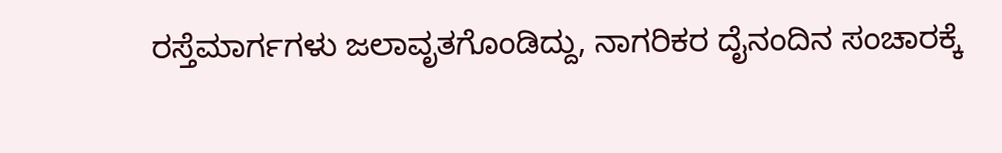ರಸ್ತೆಮಾರ್ಗಗಳು ಜಲಾವೃತಗೊಂಡಿದ್ದು, ನಾಗರಿಕರ ದೈನಂದಿನ ಸಂಚಾರಕ್ಕೆ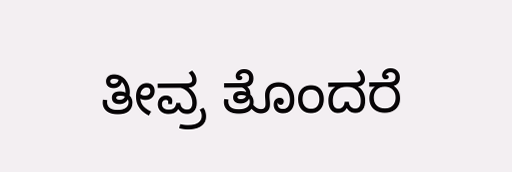ತೀವ್ರ ತೊಂದರೆ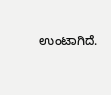ಉಂಟಾಗಿದೆ.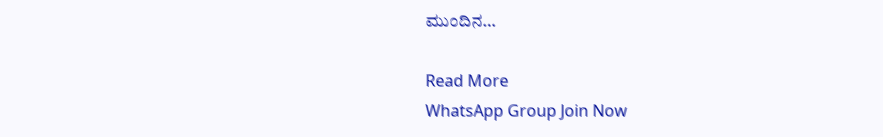ಮುಂದಿನ…

Read More
WhatsApp Group Join Now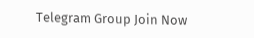Telegram Group Join Now